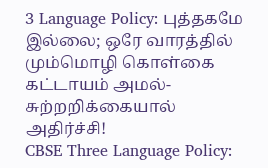3 Language Policy: புத்தகமே இல்லை; ஒரே வாரத்தில் மும்மொழி கொள்கை கட்டாயம் அமல்- சுற்றறிக்கையால் அதிர்ச்சி!
CBSE Three Language Policy: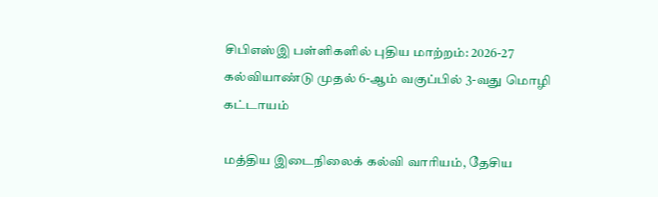சிபிஎஸ்இ பள்ளிகளில் புதிய மாற்றம்: 2026-27 கல்வியாண்டு முதல் 6-ஆம் வகுப்பில் 3-வது மொழி கட்டாயம்

மத்திய இடைநிலைக் கல்வி வாரியம், தேசிய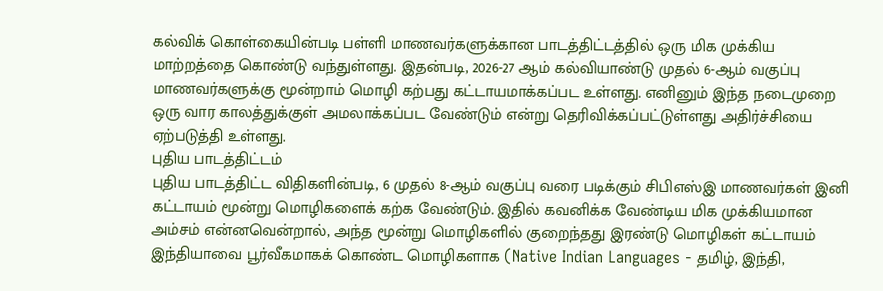கல்விக் கொள்கையின்படி பள்ளி மாணவர்களுக்கான பாடத்திட்டத்தில் ஒரு மிக முக்கிய மாற்றத்தை கொண்டு வந்துள்ளது. இதன்படி, 2026-27 ஆம் கல்வியாண்டு முதல் 6-ஆம் வகுப்பு மாணவர்களுக்கு மூன்றாம் மொழி கற்பது கட்டாயமாக்கப்பட உள்ளது. எனினும் இந்த நடைமுறை ஒரு வார காலத்துக்குள் அமலாக்கப்பட வேண்டும் என்று தெரிவிக்கப்பட்டுள்ளது அதிர்ச்சியை ஏற்படுத்தி உள்ளது.
புதிய பாடத்திட்டம்
புதிய பாடத்திட்ட விதிகளின்படி, 6 முதல் 8-ஆம் வகுப்பு வரை படிக்கும் சிபிஎஸ்இ மாணவர்கள் இனி கட்டாயம் மூன்று மொழிகளைக் கற்க வேண்டும். இதில் கவனிக்க வேண்டிய மிக முக்கியமான அம்சம் என்னவென்றால், அந்த மூன்று மொழிகளில் குறைந்தது இரண்டு மொழிகள் கட்டாயம் இந்தியாவை பூர்வீகமாகக் கொண்ட மொழிகளாக (Native Indian Languages - தமிழ், இந்தி,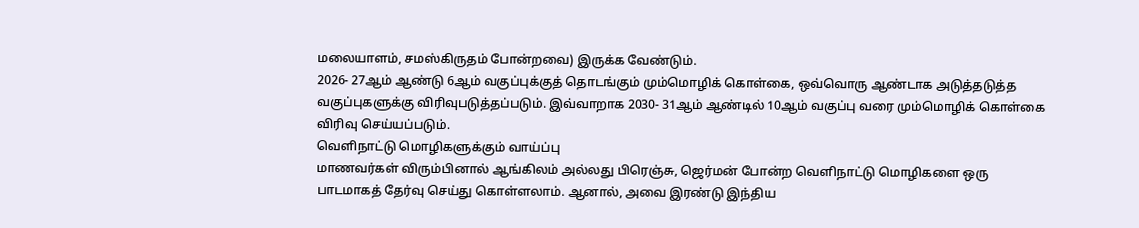மலையாளம், சமஸ்கிருதம் போன்றவை) இருக்க வேண்டும்.
2026- 27ஆம் ஆண்டு 6ஆம் வகுப்புக்குத் தொடங்கும் மும்மொழிக் கொள்கை, ஒவ்வொரு ஆண்டாக அடுத்தடுத்த வகுப்புகளுக்கு விரிவுபடுத்தப்படும். இவ்வாறாக 2030- 31ஆம் ஆண்டில் 10ஆம் வகுப்பு வரை மும்மொழிக் கொள்கை விரிவு செய்யப்படும்.
வெளிநாட்டு மொழிகளுக்கும் வாய்ப்பு
மாணவர்கள் விரும்பினால் ஆங்கிலம் அல்லது பிரெஞ்சு, ஜெர்மன் போன்ற வெளிநாட்டு மொழிகளை ஒரு பாடமாகத் தேர்வு செய்து கொள்ளலாம். ஆனால், அவை இரண்டு இந்திய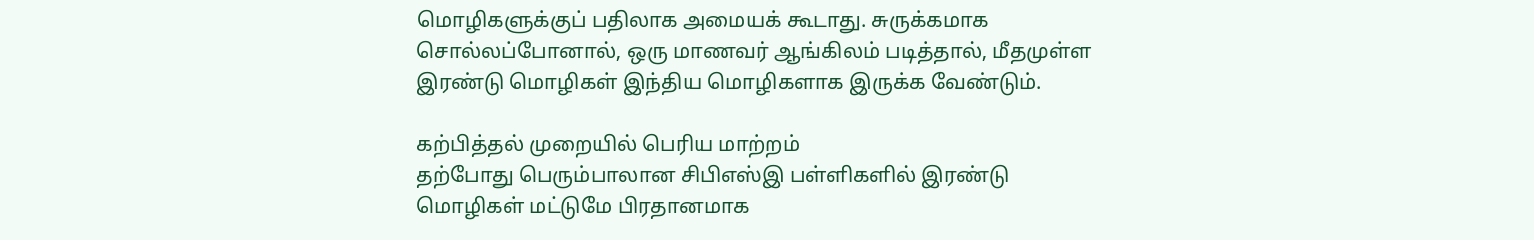மொழிகளுக்குப் பதிலாக அமையக் கூடாது. சுருக்கமாக சொல்லப்போனால், ஒரு மாணவர் ஆங்கிலம் படித்தால், மீதமுள்ள இரண்டு மொழிகள் இந்திய மொழிகளாக இருக்க வேண்டும்.

கற்பித்தல் முறையில் பெரிய மாற்றம்
தற்போது பெரும்பாலான சிபிஎஸ்இ பள்ளிகளில் இரண்டு மொழிகள் மட்டுமே பிரதானமாக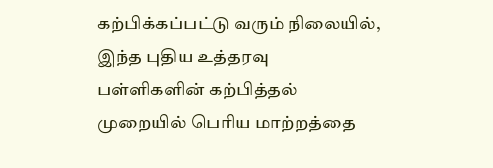கற்பிக்கப்பட்டு வரும் நிலையில், இந்த புதிய உத்தரவு பள்ளிகளின் கற்பித்தல் முறையில் பெரிய மாற்றத்தை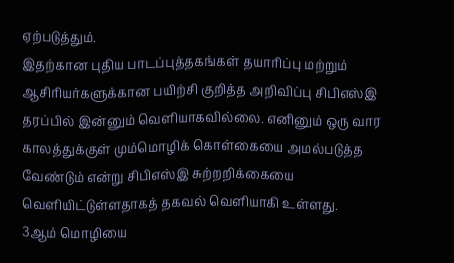ஏற்படுத்தும்.
இதற்கான புதிய பாடப்புத்தகங்கள் தயாரிப்பு மற்றும் ஆசிரியர்களுக்கான பயிற்சி குறித்த அறிவிப்பு சிபிஎஸ்இ தரப்பில் இன்னும் வெளியாகவில்லை. எனினும் ஒரு வார காலத்துக்குள் மும்மொழிக் கொள்கையை அமல்படுத்த வேண்டும் என்று சிபிஎஸ்இ சுற்றறிக்கையை வெளியிட்டுள்ளதாகத் தகவல் வெளியாகி உள்ளது.
3ஆம் மொழியை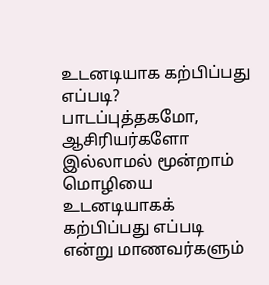உடனடியாக கற்பிப்பது எப்படி?
பாடப்புத்தகமோ, ஆசிரியர்களோ இல்லாமல் மூன்றாம் மொழியை உடனடியாகக் கற்பிப்பது எப்படி என்று மாணவர்களும்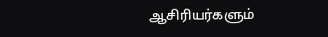ஆசிரியர்களும்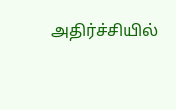அதிர்ச்சியில்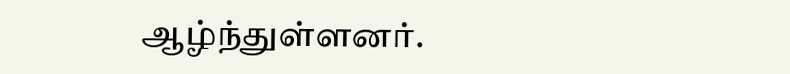ஆழ்ந்துள்ளனர்.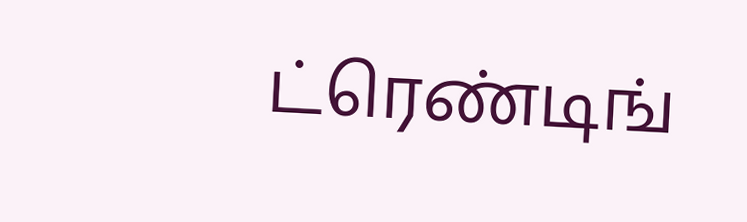ட்ரெண்டிங்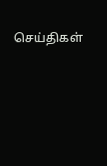செய்திகள்